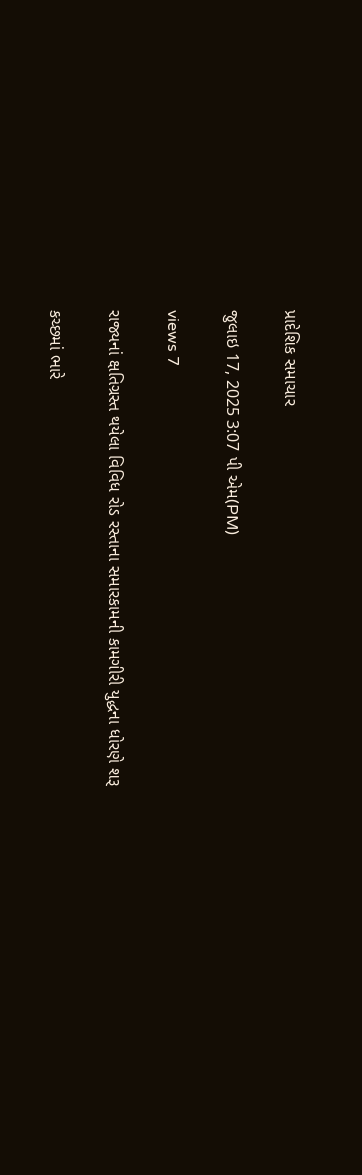પ્રાદેશિક સમાચાર

જુલાઇ 17, 2025 3:07 પી એમ(PM)

views 7

રાજ્યનાં ક્ષતિગ્રસ્ત થયેલા વિવિધ રોડ રસ્તાના સમારકામની કામગીરી યુદ્ધના ધોરણે શરૂ

કચ્છમાં ભારે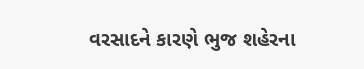વરસાદને કારણે ભુજ શહેરના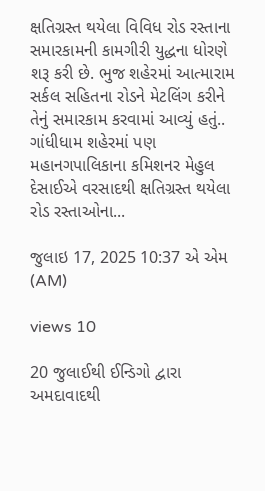ક્ષતિગ્રસ્ત થયેલા વિવિધ રોડ રસ્તાના સમારકામની કામગીરી યુદ્ધના ધોરણે શરૂ કરી છે. ભુજ શહેરમાં આત્મારામ સર્કલ સહિતના રોડને મેટલિંગ કરીને તેનું સમારકામ કરવામાં આવ્યું હતું.. ગાંધીધામ શહેરમાં પણ મહાનગપાલિકાના કમિશનર મેહુલ દેસાઈએ વરસાદથી ક્ષતિગ્રસ્ત થયેલા રોડ રસ્તાઓના...

જુલાઇ 17, 2025 10:37 એ એમ (AM)

views 10

20 જુલાઈથી ઈન્ડિગો દ્વારા અમદાવાદથી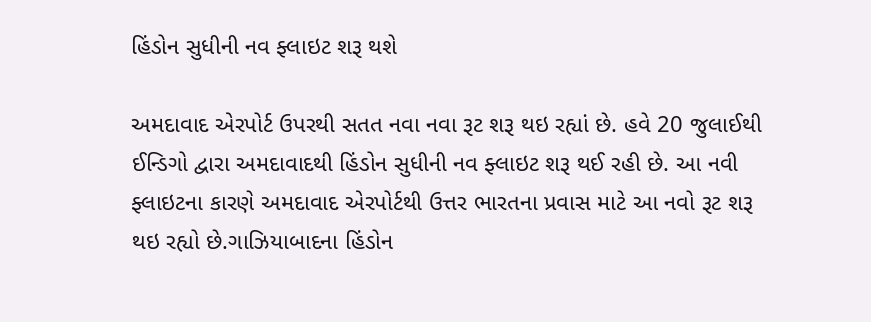હિંડોન સુધીની નવ ફ્લાઇટ શરૂ થશે

અમદાવાદ એરપોર્ટ ઉપરથી સતત નવા નવા રૂટ શરૂ થઇ રહ્યાં છે. હવે 20 જુલાઈથી ઈન્ડિગો દ્વારા અમદાવાદથી હિંડોન સુધીની નવ ફ્લાઇટ શરૂ થઈ રહી છે. આ નવી ફ્લાઇટના કારણે અમદાવાદ એરપોર્ટથી ઉત્તર ભારતના પ્રવાસ માટે આ નવો રૂટ શરૂ થઇ રહ્યો છે.ગાઝિયાબાદના હિંડોન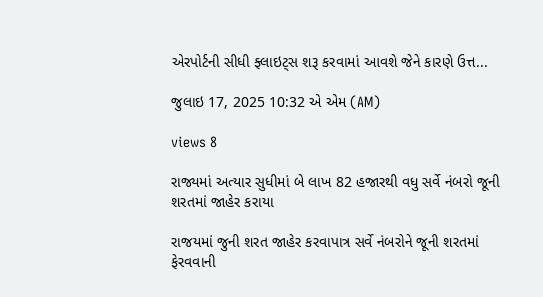એરપોર્ટની સીધી ફ્લાઇટ્સ શરૂ કરવામાં આવશે જેને કારણે ઉત્ત...

જુલાઇ 17, 2025 10:32 એ એમ (AM)

views 8

રાજ્યમાં અત્યાર સુધીમાં બે લાખ 82 હજારથી વધુ સર્વે નંબરો જૂની શરતમાં જાહેર કરાયા

રાજયમાં જુની શરત જાહેર કરવાપાત્ર સર્વે નંબરોને જૂની શરતમાં ફેરવવાની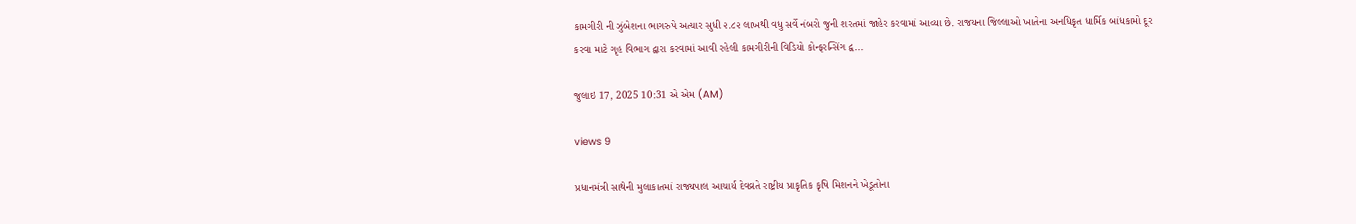કામગીરી ની ઝુંબેશના ભાગરુપે અત્યાર સુધી ૨.૮૨ લાખથી વધુ સર્વે નંબરો જુની શરતમાં જાહેર કરવામાં આવ્યા છે. રાજયના જિલ્લાઓ ખાતેના અનધિકૃત ધાર્મિક બાંધકામો દૂર કરવા માટે ગૃહ વિભાગ દ્વારા કરવામાં આવી રહેલી કામગીરીની વિડિયો કોન્ફરન્સિંગ દ્વ...

જુલાઇ 17, 2025 10:31 એ એમ (AM)

views 9

પ્રધાનમંત્રી સાથેની મુલાકાતમાં રાજ્યપાલ આચાર્ય દેવવ્રતે રાષ્ટ્રીય પ્રાકૃતિક કૃષિ મિશનને ખેડૂતોના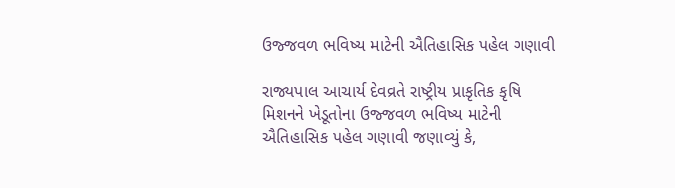ઉજ્જવળ ભવિષ્ય માટેની ઐતિહાસિક પહેલ ગણાવી

રાજ્યપાલ આચાર્ય દેવવ્રતે રાષ્ટ્રીય પ્રાકૃતિક કૃષિ મિશનને ખેડૂતોના ઉજ્જવળ ભવિષ્ય માટેની ઐતિહાસિક પહેલ ગણાવી જણાવ્યું કે,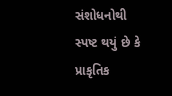સંશોધનોથી સ્પષ્ટ થયું છે કે પ્રાકૃતિક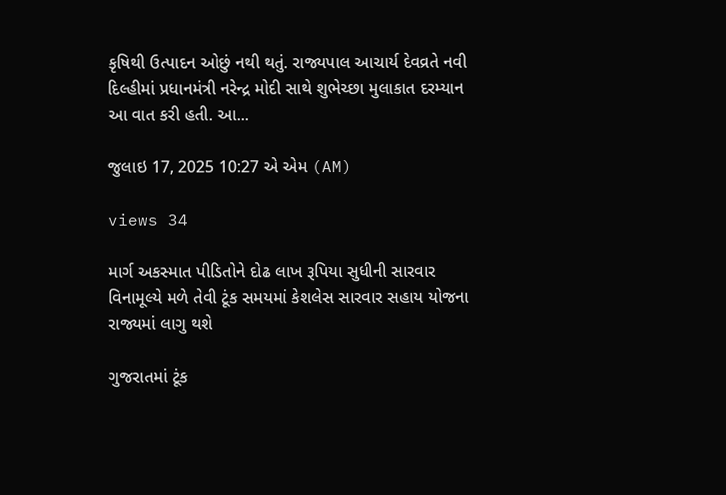કૃષિથી ઉત્પાદન ઓછું નથી થતું. રાજ્યપાલ આચાર્ય દેવવ્રતે નવી દિલ્હીમાં પ્રધાનમંત્રી નરેન્દ્ર મોદી સાથે શુભેચ્છા મુલાકાત દરમ્યાન આ વાત કરી હતી. આ...

જુલાઇ 17, 2025 10:27 એ એમ (AM)

views 34

માર્ગ અકસ્માત પીડિતોને દોઢ લાખ રૂપિયા સુધીની સારવાર વિનામૂલ્યે મળે તેવી ટૂંક સમયમાં કેશલેસ સારવાર સહાય યોજના રાજ્યમાં લાગુ થશે

ગુજરાતમાં ટૂંક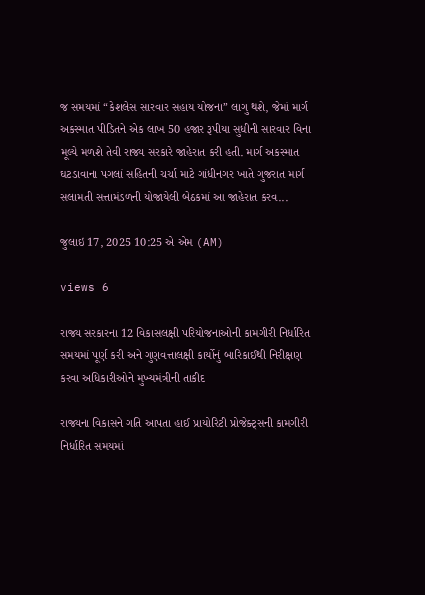જ સમયમાં “કેશલેસ સારવાર સહાય યોજના” લાગુ થશે, જેમાં માર્ગ અકસ્માત પીડિતને એક લાખ 50 હજાર રૂપીયા સુધીની સારવાર વિના મૂલ્યે મળશે તેવી રાજ્ય સરકારે જાહેરાત કરી હતી. માર્ગ અકસ્માત ઘટડાવાના પગલાં સહિતની ચર્ચા માટે ગાંધીનગર ખાતે ગુજરાત માર્ગ સલામતી સત્તામંડળની યોજાયેલી બેઠકમાં આ જાહેરાત કરવ...

જુલાઇ 17, 2025 10:25 એ એમ (AM)

views 6

રાજ્ય સરકારના 12 વિકાસલક્ષી પરિયોજનાઓની કામગીરી નિર્ધારિત સમયમાં પૂર્ણ કરી અને ગુણવત્તાલક્ષી કાર્યોનું બારિકાઈથી નિરીક્ષણ કરવા અધિકારીઓને મુખ્યમંત્રીની તાકીદ

રાજ્યના વિકાસને ગતિ આપતા હાઈ પ્રાયોરિટી પ્રોજેક્ટ્સની કામગીરી નિર્ધારિત સમયમાં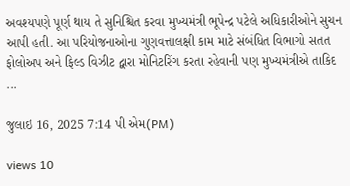અવશ્યપણે પૂર્ણ થાય તે સુનિશ્ચિત કરવા મુખ્યમંત્રી ભૂપેન્દ્ર પટેલે અધિકારીઓને સુચન આપી હતી. આ પરિયોજનાઓના ગુણવત્તાલક્ષી કામ માટે સંબંધિત વિભાગો સતત ફોલોઅપ અને ફિલ્ડ વિઝીટ દ્વારા મોનિટરિંગ કરતા રહેવાની પણ મુખ્યમંત્રીએ તાકિદ ...

જુલાઇ 16, 2025 7:14 પી એમ(PM)

views 10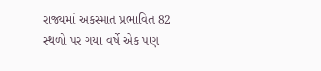રાજ્યમાં અકસ્માત પ્રભાવિત 82 સ્થળો પર ગયા વર્ષે એક પણ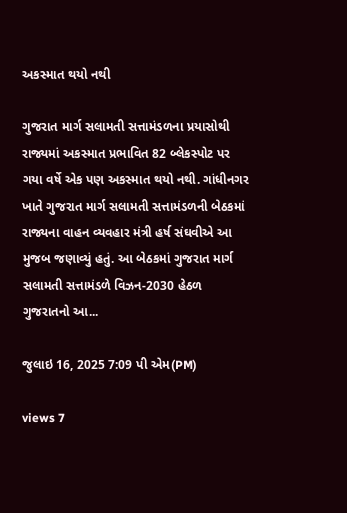અકસ્માત થયો નથી

ગુજરાત માર્ગ સલામતી સત્તામંડળના પ્રયાસોથી રાજ્યમાં અકસ્માત પ્રભાવિત 82 બ્લેકસ્પોટ પર ગયા વર્ષે એક પણ અકસ્માત થયો નથી. ગાંધીનગર ખાતે ગુજરાત માર્ગ સલામતી સત્તામંડળની બેઠકમાં રાજ્યના વાહન વ્યવહાર મંત્રી હર્ષ સંઘવીએ આ મુજબ જણાવ્યું હતું. આ બેઠકમાં ગુજરાત માર્ગ સલામતી સત્તામંડળે વિઝન-2030 હેઠળ ગુજરાતનો આ...

જુલાઇ 16, 2025 7:09 પી એમ(PM)

views 7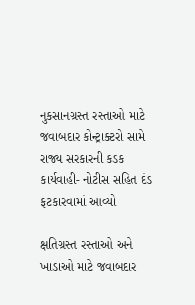નુકસાનગ્રસ્ત રસ્તાઓ માટે જવાબદાર કોન્ટ્રાક્ટરો સામે રાજ્ય સરકારની કડક કાર્યવાહી- નોટીસ સહિત દંડ ફટકારવામાં આવ્યો

ક્ષતિગ્રસ્ત રસ્તાઓ અને ખાડાઓ માટે જવાબદાર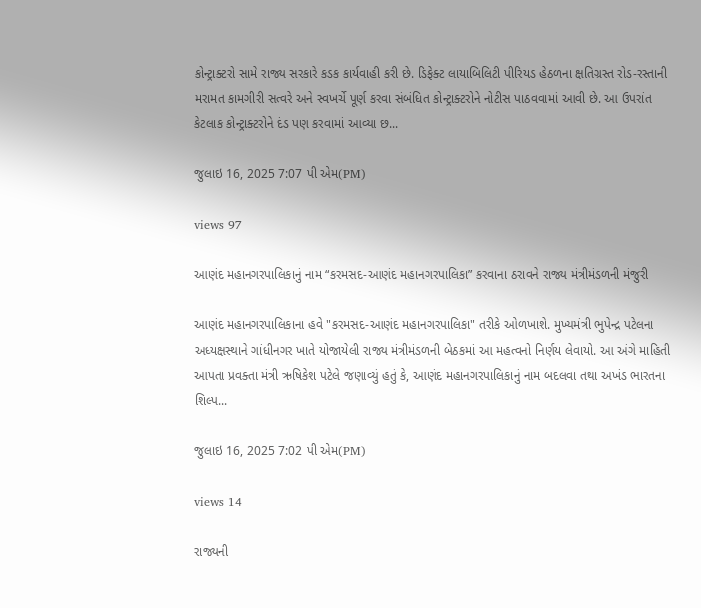કોન્ટ્રાક્ટરો સામે રાજ્ય સરકારે કડક કાર્યવાહી કરી છે. ડિફેક્ટ લાયાબિલિટી પીરિયડ હેઠળના ક્ષતિગ્રસ્ત રોડ-રસ્તાની મરામત કામગીરી સત્વરે અને સ્વખર્ચે પૂર્ણ કરવા સંબંધિત કોન્ટ્રાક્ટરોને નોટીસ પાઠવવામાં આવી છે. આ ઉપરાંત કેટલાક કોન્ટ્રાક્ટરોને દંડ પણ કરવામાં આવ્યા છ...

જુલાઇ 16, 2025 7:07 પી એમ(PM)

views 97

આણંદ મહાનગરપાલિકાનું નામ “કરમસદ-આણંદ મહાનગરપાલિકા” કરવાના ઠરાવને રાજ્ય મંત્રીમંડળની મંજુરી

આણંદ મહાનગરપાલિકાના હવે "કરમસદ-આણંદ મહાનગરપાલિકા" તરીકે ઓળખાશે. મુખ્યમંત્રી ભુપેન્દ્ર પટેલના અધ્યક્ષસ્થાને ગાંધીનગર ખાતે યોજાયેલી રાજ્ય મંત્રીમંડળની બેઠકમાં આ મહત્વનો નિર્ણય લેવાયો. આ અંગે માહિતી આપતા પ્રવક્તા મંત્રી ઋષિકેશ પટેલે જણાવ્યું હતું કે, આણંદ મહાનગરપાલિકાનું નામ બદલવા તથા અખંડ ભારતના શિલ્પ...

જુલાઇ 16, 2025 7:02 પી એમ(PM)

views 14

રાજ્યની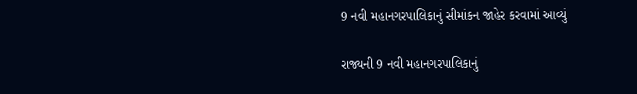9 નવી મહાનગરપાલિકાનું સીમાંકન જાહેર કરવામાં આવ્યું

રાજ્યની 9 નવી મહાનગરપાલિકાનું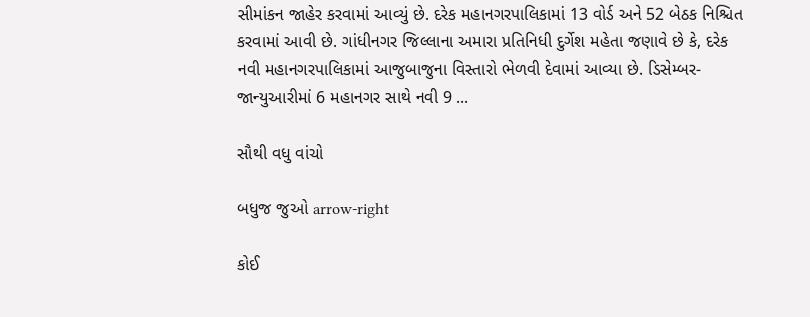સીમાંકન જાહેર કરવામાં આવ્યું છે. દરેક મહાનગરપાલિકામાં 13 વોર્ડ અને 52 બેઠક નિશ્ચિત કરવામાં આવી છે. ગાંધીનગર જિલ્લાના અમારા પ્રતિનિધી દુર્ગેશ મહેતા જણાવે છે કે, દરેક નવી મહાનગરપાલિકામાં આજુબાજુના વિસ્તારો ભેળવી દેવામાં આવ્યા છે. ડિસેમ્બર-જાન્યુઆરીમાં 6 મહાનગર સાથે નવી 9 ...

સૌથી વધુ વાંચો

બધુજ જુઓ arrow-right

કોઈ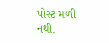પોસ્ટ મળી નથી.